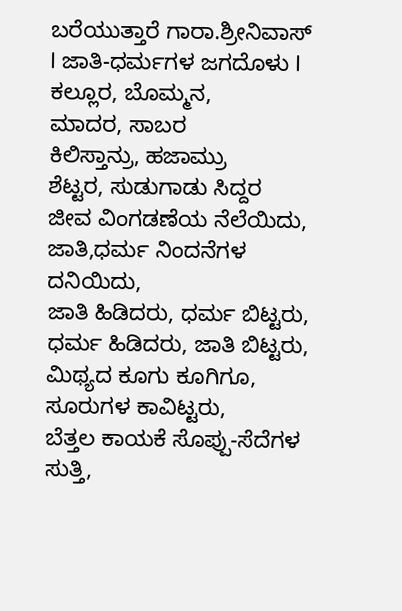ಬರೆಯುತ್ತಾರೆ ಗಾರಾ.ಶ್ರೀನಿವಾಸ್
I ಜಾತಿ-ಧರ್ಮಗಳ ಜಗದೊಳು I
ಕಲ್ಲೂರ, ಬೊಮ್ಮನ,
ಮಾದರ, ಸಾಬರ
ಕಿಲಿಸ್ತಾನ್ರು, ಹಜಾಮ್ರು
ಶೆಟ್ಟರ, ಸುಡುಗಾಡು ಸಿದ್ದರ
ಜೀವ ವಿಂಗಡಣೆಯ ನೆಲೆಯಿದು,
ಜಾತಿ,ಧರ್ಮ ನಿಂದನೆಗಳ
ದನಿಯಿದು,
ಜಾತಿ ಹಿಡಿದರು, ಧರ್ಮ ಬಿಟ್ಟರು,
ಧರ್ಮ ಹಿಡಿದರು, ಜಾತಿ ಬಿಟ್ಟರು,
ಮಿಥ್ಯದ ಕೂಗು ಕೂಗಿಗೂ,
ಸೂರುಗಳ ಕಾವಿಟ್ಟರು,
ಬೆತ್ತಲ ಕಾಯಕೆ ಸೊಪ್ಪು-ಸೆದೆಗಳ ಸುತ್ತಿ,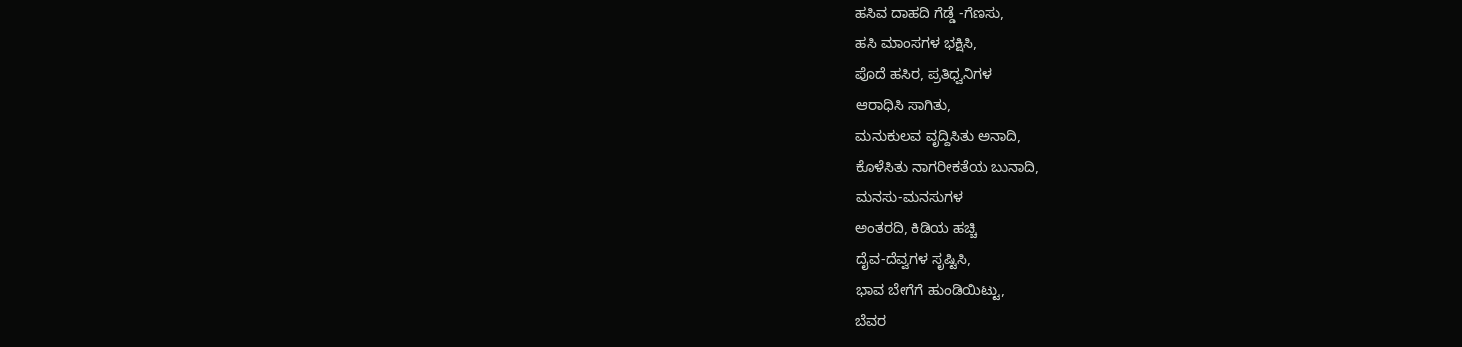ಹಸಿವ ದಾಹದಿ ಗೆಡ್ಡೆ -ಗೆಣಸು,
ಹಸಿ ಮಾಂಸಗಳ ಭಕ್ಷಿಸಿ,
ಪೊದೆ ಹಸಿರ, ಪ್ರತಿಧ್ವನಿಗಳ
ಆರಾಧಿಸಿ ಸಾಗಿತು,
ಮನುಕುಲವ ವೃದ್ದಿಸಿತು ಅನಾದಿ,
ಕೊಳೆಸಿತು ನಾಗರೀಕತೆಯ ಬುನಾದಿ,
ಮನಸು-ಮನಸುಗಳ
ಅಂತರದಿ, ಕಿಡಿಯ ಹಚ್ಚಿ
ದೈವ-ದೆವ್ವಗಳ ಸೃಷ್ಟಿಸಿ,
ಭಾವ ಬೇಗೆಗೆ ಹುಂಡಿಯಿಟ್ಟು,
ಬೆವರ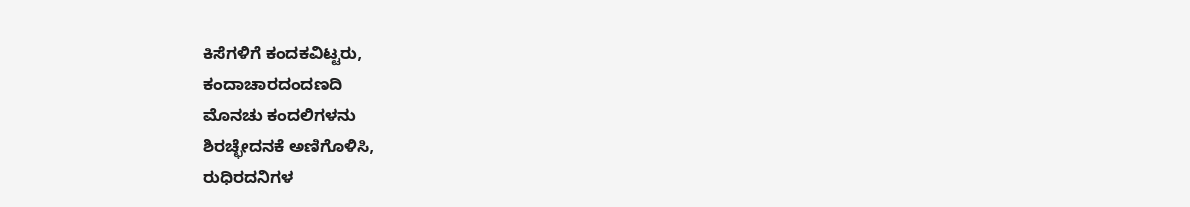ಕಿಸೆಗಳಿಗೆ ಕಂದಕವಿಟ್ಟರು,
ಕಂದಾಚಾರದಂದಣದಿ
ಮೊನಚು ಕಂದಲಿಗಳನು
ಶಿರಚ್ಛೇದನಕೆ ಅಣಿಗೊಳಿಸಿ,
ರುಧಿರದನಿಗಳ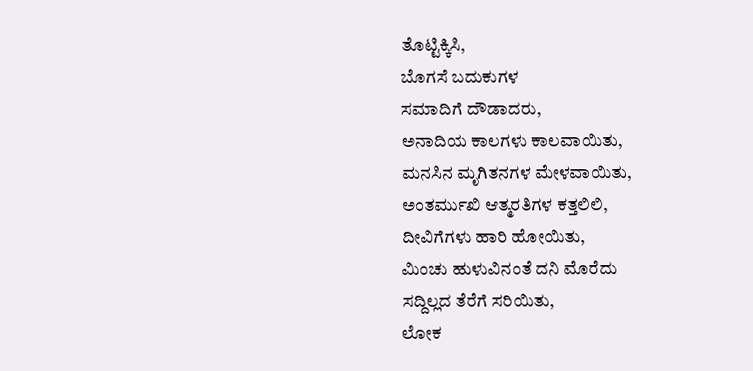ತೊಟ್ಟಿಕ್ಕಿಸಿ,
ಬೊಗಸೆ ಬದುಕುಗಳ
ಸಮಾದಿಗೆ ದೌಡಾದರು,
ಅನಾದಿಯ ಕಾಲಗಳು ಕಾಲವಾಯಿತು,
ಮನಸಿನ ಮೃಗಿತನಗಳ ಮೇಳವಾಯಿತು,
ಅಂತರ್ಮುಖಿ ಆತ್ಮರತಿಗಳ ಕತ್ತಲಿಲಿ,
ದೀವಿಗೆಗಳು ಹಾರಿ ಹೋಯಿತು,
ಮಿಂಚು ಹುಳುವಿನಂತೆ ದನಿ ಮೊರೆದು
ಸದ್ದಿಲ್ಲದ ತೆರೆಗೆ ಸರಿಯಿತು,
ಲೋಕ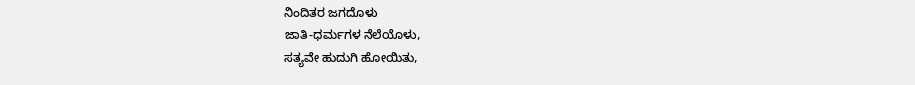ನಿಂದಿತರ ಜಗದೊಳು
ಜಾತಿ-ಧರ್ಮಗಳ ನೆಲೆಯೊಳು,
ಸತ್ಯವೇ ಹುದುಗಿ ಹೋಯಿತು,